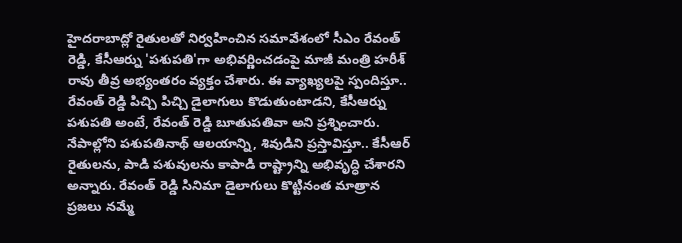హైదరాబాద్లో రైతులతో నిర్వహించిన సమావేశంలో సీఎం రేవంత్ రెడ్డి, కేసీఆర్ను 'పశుపతి'గా అభివర్ణించడంపై మాజీ మంత్రి హరీశ్ రావు తీవ్ర అభ్యంతరం వ్యక్తం చేశారు. ఈ వ్యాఖ్యలపై స్పందిస్తూ.. రేవంత్ రెడ్డి పిచ్చి పిచ్చి డైలాగులు కొడుతుంటాడని, కేసీఆర్ను పశుపతి అంటే, రేవంత్ రెడ్డి బూతుపతివా అని ప్రశ్నించారు. నేపాల్లోని పశుపతినాథ్ ఆలయాన్ని, శివుడిని ప్రస్తావిస్తూ.. కేసీఆర్ రైతులను, పాడి పశువులను కాపాడి రాష్ట్రాన్ని అభివృద్ధి చేశారని అన్నారు. రేవంత్ రెడ్డి సినిమా డైలాగులు కొట్టినంత మాత్రాన ప్రజలు నమ్మే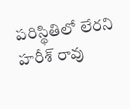పరిస్థితిలో లేరని హరీశ్ రావు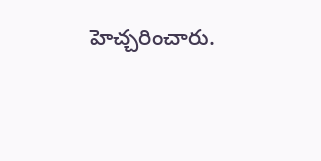హెచ్చరించారు.